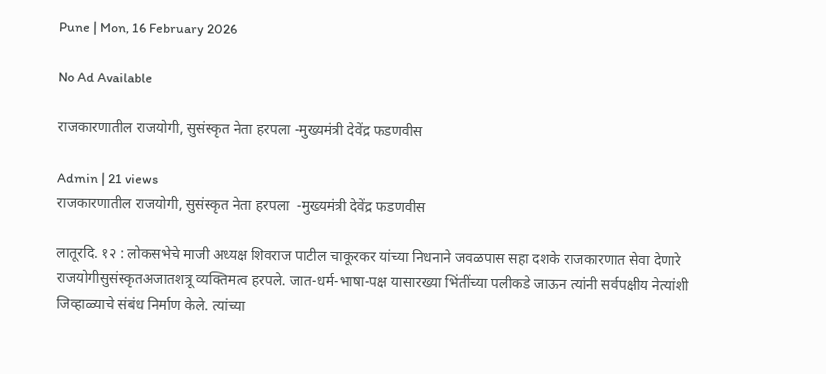Pune | Mon, 16 February 2026

No Ad Available

राजकारणातील राजयोगी, सुसंस्कृत नेता हरपला -मुख्यमंत्री देवेंद्र फडणवीस

Admin | 21 views
राजकारणातील राजयोगी, सुसंस्कृत नेता हरपला  -मुख्यमंत्री देवेंद्र फडणवीस

लातूरदि. १२ : लोकसभेचे माजी अध्यक्ष शिवराज पाटील चाकूरकर यांच्या निधनाने जवळपास सहा दशके राजकारणात सेवा देणारे राजयोगीसुसंस्कृतअजातशत्रू व्यक्तिमत्व हरपले. जात-धर्म-भाषा-पक्ष यासारख्या भिंतींच्या पलीकडे जाऊन त्यांनी सर्वपक्षीय नेत्यांशी जिव्हाळ्याचे संबंध निर्माण केले. त्यांच्या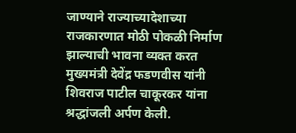जाण्याने राज्याच्यादेशाच्या राजकारणात मोठी पोकळी निर्माण झाल्याची भावना व्यक्त करत मुख्यमंत्री देवेंद्र फडणवीस यांनी शिवराज पाटील चाकूरकर यांना श्रद्धांजली अर्पण केली.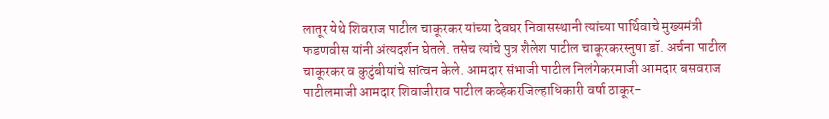लातूर येथे शिवराज पाटील चाकूरकर यांच्या देवघर निवासस्थानी त्यांच्या पार्थिवाचे मुख्यमंत्री फडणवीस यांनी अंत्यदर्शन घेतले. तसेच त्यांचे पुत्र शैलेश पाटील चाकूरकरस्नुषा डॉ. अर्चना पाटील चाकूरकर व कुटुंबीयांचे सांत्वन केले. आमदार संभाजी पाटील निलंगेकरमाजी आमदार बसवराज पाटीलमाजी आमदार शिवाजीराव पाटील कव्हेकरजिल्हाधिकारी वर्षा ठाकूर-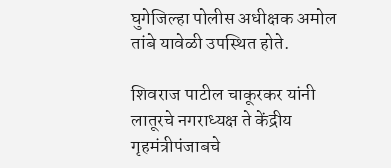घुगेजिल्हा पोलीस अधीक्षक अमोल तांबे यावेळी उपस्थित होते.

शिवराज पाटील चाकूरकर यांनी लातूरचे नगराध्यक्ष ते केंद्रीय गृहमंत्रीपंजाबचे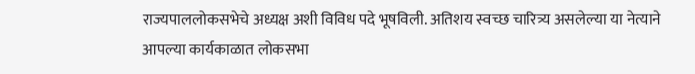राज्यपाललोकसभेचे अध्यक्ष अशी विविध पदे भूषविली. अतिशय स्वच्छ चारित्र्य असलेल्या या नेत्याने आपल्या कार्यकाळात लोकसभा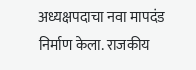अध्यक्षपदाचा नवा मापदंड निर्माण केला. राजकीय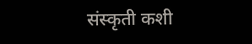संस्कृती कशी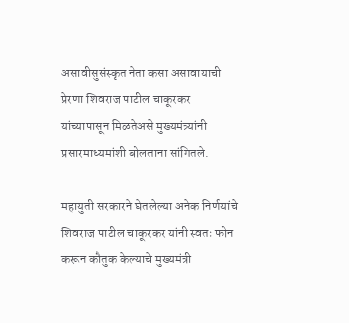असावीसुसंस्कृत नेता कसा असावायाची प्रेरणा शिवराज पाटील चाकूरकर यांच्यापासून मिळतेअसे मुख्यमंत्र्यांनी प्रसारमाध्यमांशी बोलताना सांगितले.

महायुती सरकारने घेतलेल्या अनेक निर्णयांचे शिवराज पाटील चाकूरकर यांनी स्वतः फोन करून कौतुक केल्याचे मुख्यमंत्री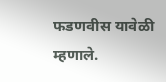फडणवीस यावेळी म्हणाले.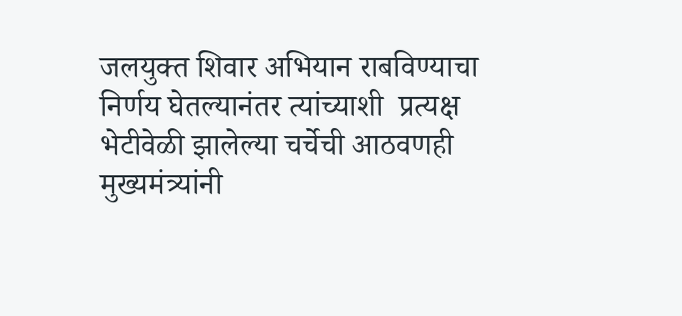जलयुक्त शिवार अभियान राबविण्याचा निर्णय घेतल्यानंतर त्यांच्याशी  प्रत्यक्ष भेटीवेळी झालेल्या चर्चेची आठवणही मुख्यमंत्र्यांनी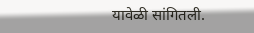यावेळी सांगितली.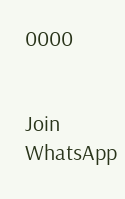0000


Join WhatsApp